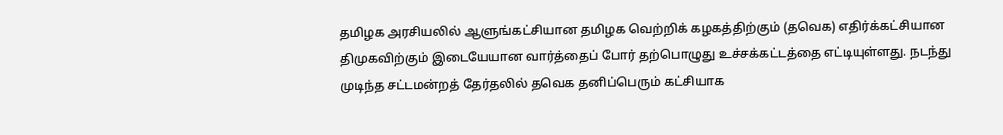தமிழக அரசியலில் ஆளுங்கட்சியான தமிழக வெற்றிக் கழகத்திற்கும் (தவெக) எதிர்க்கட்சியான திமுகவிற்கும் இடையேயான வார்த்தைப் போர் தற்பொழுது உச்சக்கட்டத்தை எட்டியுள்ளது. நடந்து முடிந்த சட்டமன்றத் தேர்தலில் தவெக தனிப்பெரும் கட்சியாக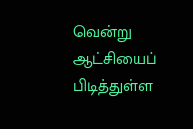வென்று ஆட்சியைப் பிடித்துள்ள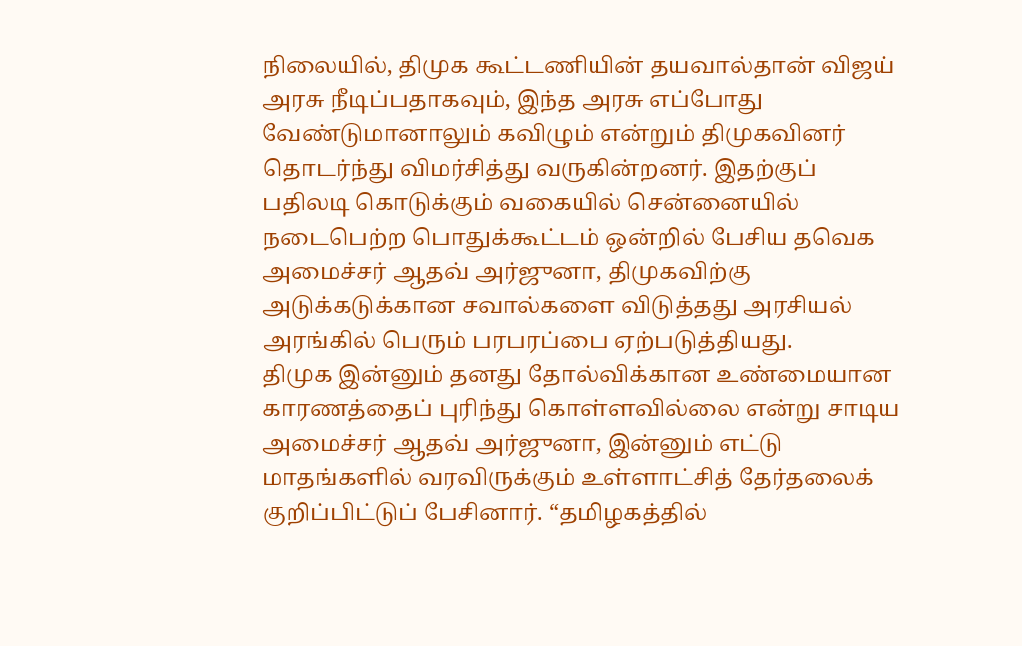நிலையில், திமுக கூட்டணியின் தயவால்தான் விஜய் அரசு நீடிப்பதாகவும், இந்த அரசு எப்போது வேண்டுமானாலும் கவிழும் என்றும் திமுகவினர் தொடர்ந்து விமர்சித்து வருகின்றனர். இதற்குப் பதிலடி கொடுக்கும் வகையில் சென்னையில் நடைபெற்ற பொதுக்கூட்டம் ஒன்றில் பேசிய தவெக அமைச்சர் ஆதவ் அர்ஜுனா, திமுகவிற்கு அடுக்கடுக்கான சவால்களை விடுத்தது அரசியல் அரங்கில் பெரும் பரபரப்பை ஏற்படுத்தியது.
திமுக இன்னும் தனது தோல்விக்கான உண்மையான காரணத்தைப் புரிந்து கொள்ளவில்லை என்று சாடிய அமைச்சர் ஆதவ் அர்ஜுனா, இன்னும் எட்டு மாதங்களில் வரவிருக்கும் உள்ளாட்சித் தேர்தலைக் குறிப்பிட்டுப் பேசினார். “தமிழகத்தில்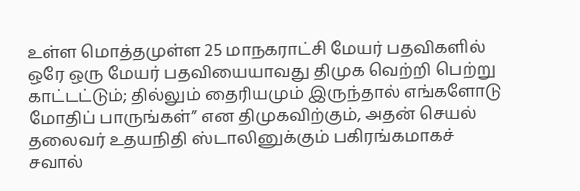உள்ள மொத்தமுள்ள 25 மாநகராட்சி மேயர் பதவிகளில் ஒரே ஒரு மேயர் பதவியையாவது திமுக வெற்றி பெற்று காட்டட்டும்; தில்லும் தைரியமும் இருந்தால் எங்களோடு மோதிப் பாருங்கள்” என திமுகவிற்கும், அதன் செயல் தலைவர் உதயநிதி ஸ்டாலினுக்கும் பகிரங்கமாகச் சவால்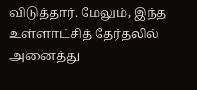விடுத்தார். மேலும், இந்த உள்ளாட்சித் தேர்தலில் அனைத்து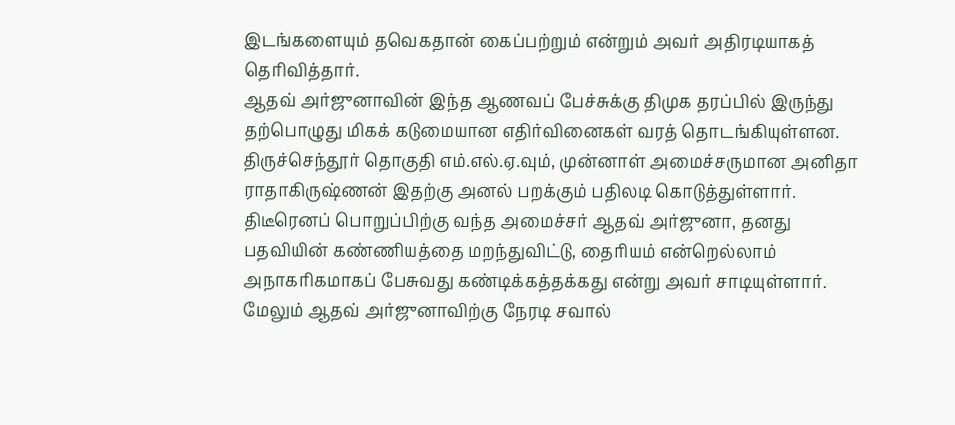இடங்களையும் தவெகதான் கைப்பற்றும் என்றும் அவர் அதிரடியாகத் தெரிவித்தார்.
ஆதவ் அர்ஜுனாவின் இந்த ஆணவப் பேச்சுக்கு திமுக தரப்பில் இருந்து தற்பொழுது மிகக் கடுமையான எதிர்வினைகள் வரத் தொடங்கியுள்ளன. திருச்செந்தூர் தொகுதி எம்.எல்.ஏ.வும், முன்னாள் அமைச்சருமான அனிதா ராதாகிருஷ்ணன் இதற்கு அனல் பறக்கும் பதிலடி கொடுத்துள்ளார். திடீரெனப் பொறுப்பிற்கு வந்த அமைச்சர் ஆதவ் அர்ஜுனா, தனது பதவியின் கண்ணியத்தை மறந்துவிட்டு, தைரியம் என்றெல்லாம் அநாகரிகமாகப் பேசுவது கண்டிக்கத்தக்கது என்று அவர் சாடியுள்ளார்.
மேலும் ஆதவ் அர்ஜுனாவிற்கு நேரடி சவால்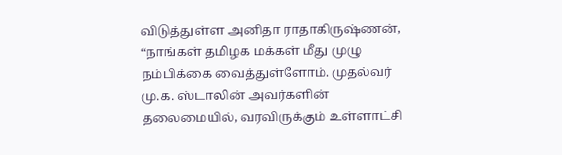விடுத்துள்ள அனிதா ராதாகிருஷ்ணன், “நாங்கள் தமிழக மக்கள் மீது முழு நம்பிக்கை வைத்துள்ளோம். முதல்வர் மு.க. ஸ்டாலின் அவர்களின் தலைமையில், வரவிருக்கும் உள்ளாட்சி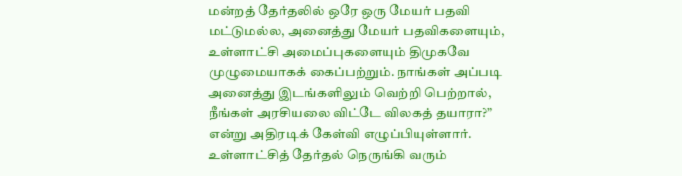மன்றத் தேர்தலில் ஒரே ஒரு மேயர் பதவி மட்டுமல்ல, அனைத்து மேயர் பதவிகளையும், உள்ளாட்சி அமைப்புகளையும் திமுகவே முழுமையாகக் கைப்பற்றும். நாங்கள் அப்படி அனைத்து இடங்களிலும் வெற்றி பெற்றால், நீங்கள் அரசியலை விட்டே விலகத் தயாரா?” என்று அதிரடிக் கேள்வி எழுப்பியுள்ளார். உள்ளாட்சித் தேர்தல் நெருங்கி வரும்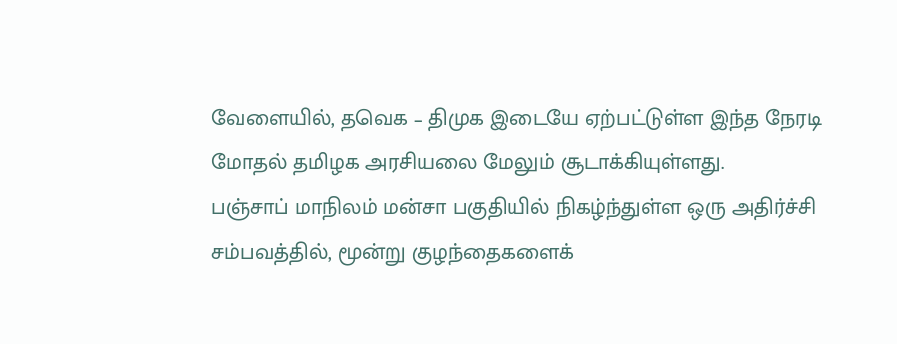வேளையில், தவெக – திமுக இடையே ஏற்பட்டுள்ள இந்த நேரடி மோதல் தமிழக அரசியலை மேலும் சூடாக்கியுள்ளது.
பஞ்சாப் மாநிலம் மன்சா பகுதியில் நிகழ்ந்துள்ள ஒரு அதிர்ச்சி சம்பவத்தில், மூன்று குழந்தைகளைக்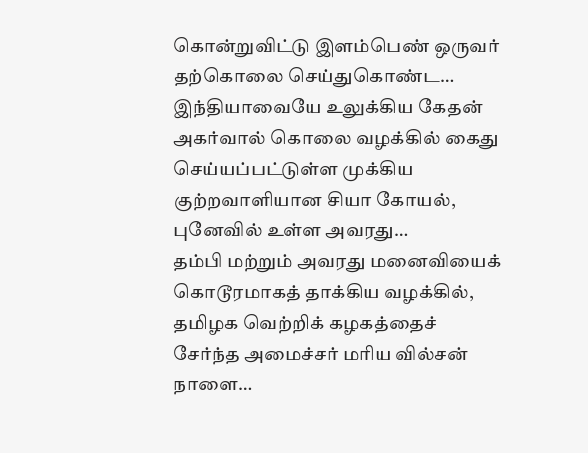கொன்றுவிட்டு இளம்பெண் ஒருவர் தற்கொலை செய்துகொண்ட…
இந்தியாவையே உலுக்கிய கேதன் அகர்வால் கொலை வழக்கில் கைது செய்யப்பட்டுள்ள முக்கிய குற்றவாளியான சியா கோயல், புனேவில் உள்ள அவரது…
தம்பி மற்றும் அவரது மனைவியைக் கொடூரமாகத் தாக்கிய வழக்கில், தமிழக வெற்றிக் கழகத்தைச் சேர்ந்த அமைச்சர் மரிய வில்சன் நாளை…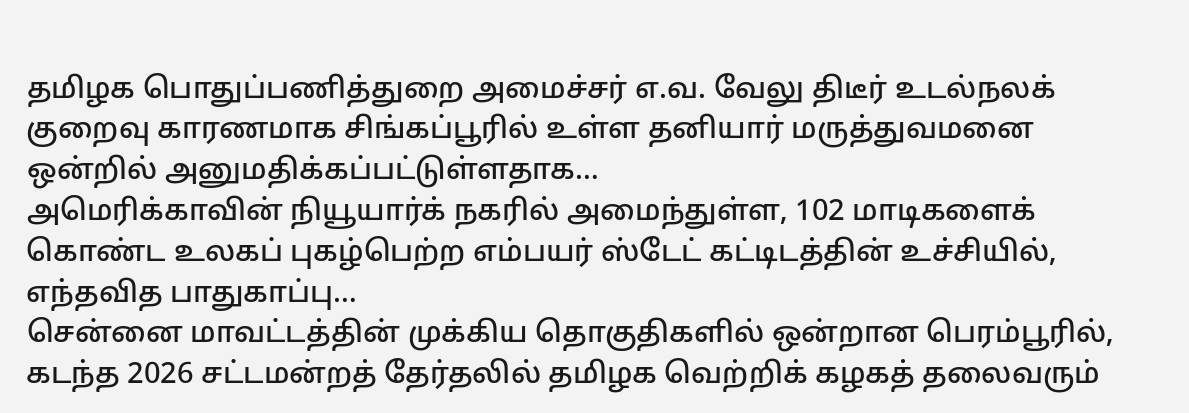தமிழக பொதுப்பணித்துறை அமைச்சர் எ.வ. வேலு திடீர் உடல்நலக் குறைவு காரணமாக சிங்கப்பூரில் உள்ள தனியார் மருத்துவமனை ஒன்றில் அனுமதிக்கப்பட்டுள்ளதாக…
அமெரிக்காவின் நியூயார்க் நகரில் அமைந்துள்ள, 102 மாடிகளைக் கொண்ட உலகப் புகழ்பெற்ற எம்பயர் ஸ்டேட் கட்டிடத்தின் உச்சியில், எந்தவித பாதுகாப்பு…
சென்னை மாவட்டத்தின் முக்கிய தொகுதிகளில் ஒன்றான பெரம்பூரில், கடந்த 2026 சட்டமன்றத் தேர்தலில் தமிழக வெற்றிக் கழகத் தலைவரும்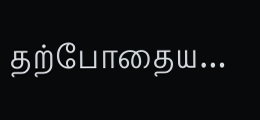தற்போதைய…